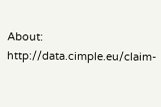About: http://data.cimple.eu/claim-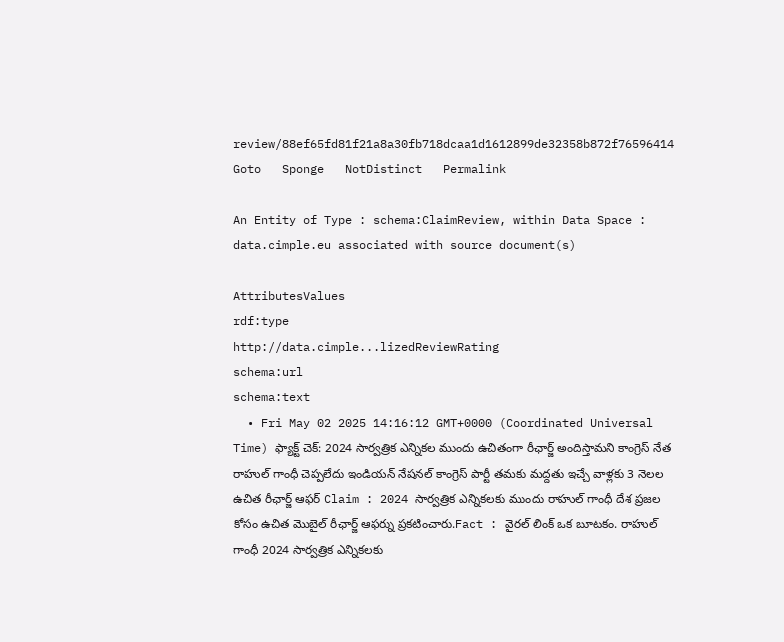review/88ef65fd81f21a8a30fb718dcaa1d1612899de32358b872f76596414     Goto   Sponge   NotDistinct   Permalink

An Entity of Type : schema:ClaimReview, within Data Space : data.cimple.eu associated with source document(s)

AttributesValues
rdf:type
http://data.cimple...lizedReviewRating
schema:url
schema:text
  • Fri May 02 2025 14:16:12 GMT+0000 (Coordinated Universal Time) ఫ్యాక్ట్ చెక్: 2024 సార్వత్రిక ఎన్నికల ముందు ఉచితంగా రీఛార్జ్ అందిస్తామని కాంగ్రెస్ నేత రాహుల్ గాంధీ చెప్పలేదు ఇండియన్ నేషనల్ కాంగ్రెస్ పార్టీ తమకు మద్దతు ఇచ్చే వాళ్లకు 3 నెలల ఉచిత రీఛార్జ్ ఆఫర్ Claim : 2024 సార్వత్రిక ఎన్నికలకు ముందు రాహుల్ గాంధీ దేశ ప్రజల కోసం ఉచిత మొబైల్ రీఛార్జ్ ఆఫర్ను ప్రకటించారు.Fact : వైరల్ లింక్ ఒక బూటకం. రాహుల్ గాంధీ 2024 సార్వత్రిక ఎన్నికలకు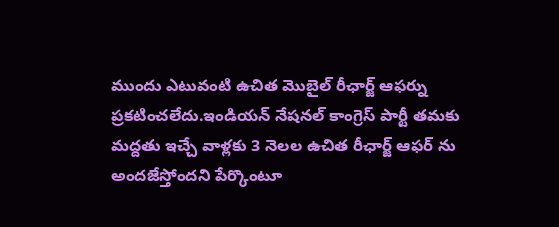ముందు ఎటువంటి ఉచిత మొబైల్ రీఛార్జ్ ఆఫర్ను ప్రకటించలేదు.ఇండియన్ నేషనల్ కాంగ్రెస్ పార్టీ తమకు మద్దతు ఇచ్చే వాళ్లకు 3 నెలల ఉచిత రీఛార్జ్ ఆఫర్ ను అందజేస్తోందని పేర్కొంటూ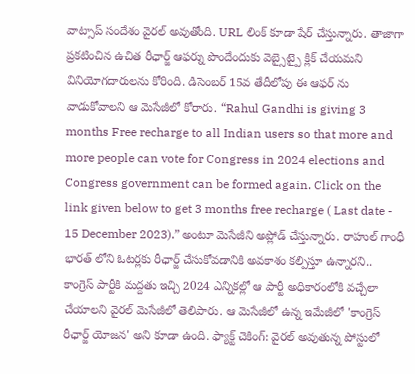వాట్సాప్ సందేశం వైరల్ అవుతోంది. URL లింక్ కూడా షేర్ చేస్తున్నారు. తాజాగా ప్రకటించిన ఉచిత రీఛార్జ్ ఆఫర్ను పొందేందుకు వెబ్సైట్పై క్లిక్ చేయమని వినియోగదారులను కోరింది. డిసెంబర్ 15వ తేదీలోపు ఈ ఆఫర్ ను వాడుకోవాలని ఆ మెసేజీలో కోరారు. “Rahul Gandhi is giving 3 months Free recharge to all Indian users so that more and more people can vote for Congress in 2024 elections and Congress government can be formed again. Click on the link given below to get 3 months free recharge ( Last date - 15 December 2023).” అంటూ మెసేజీని అప్లోడ్ చేస్తున్నారు. రాహుల్ గాంధీ భారత్ లోని ఓటర్లకు రీఛార్జ్ చేసుకోవడానికి అవకాశం కల్పిస్తూ ఉన్నారని.. కాంగ్రెస్ పార్టీకి మద్దతు ఇచ్చి 2024 ఎన్నికల్లో ఆ పార్టీ అధికారంలోకి వచ్చేలా చేయాలని వైరల్ మెసేజీలో తెలిపారు. ఆ మెసేజీలో ఉన్న ఇమేజీలో 'కాంగ్రెస్ రీఛార్జ్ యోజన' అని కూడా ఉంది. ఫ్యాక్ట్ చెకింగ్: వైరల్ అవుతున్న పోస్టులో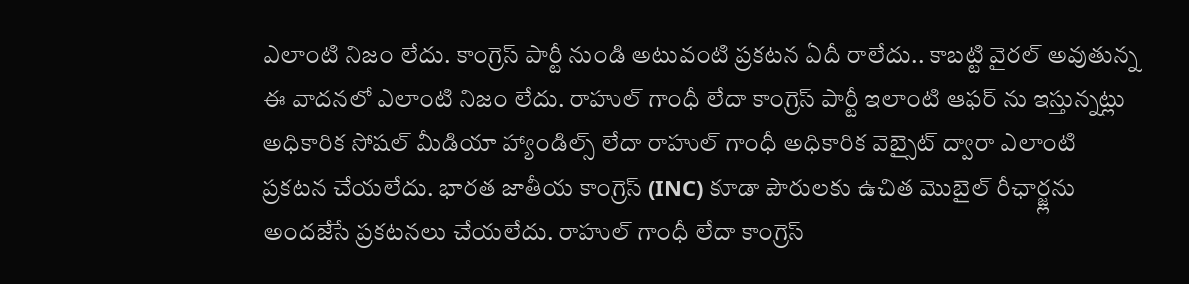ఎలాంటి నిజం లేదు. కాంగ్రెస్ పార్టీ నుండి అటువంటి ప్రకటన ఏదీ రాలేదు.. కాబట్టి వైరల్ అవుతున్న ఈ వాదనలో ఎలాంటి నిజం లేదు. రాహుల్ గాంధీ లేదా కాంగ్రెస్ పార్టీ ఇలాంటి ఆఫర్ ను ఇస్తున్నట్లు అధికారిక సోషల్ మీడియా హ్యాండిల్స్ లేదా రాహుల్ గాంధీ అధికారిక వెబ్సైట్ ద్వారా ఎలాంటి ప్రకటన చేయలేదు. భారత జాతీయ కాంగ్రెస్ (INC) కూడా పౌరులకు ఉచిత మొబైల్ రీఛార్జ్లను అందజేసే ప్రకటనలు చేయలేదు. రాహుల్ గాంధీ లేదా కాంగ్రెస్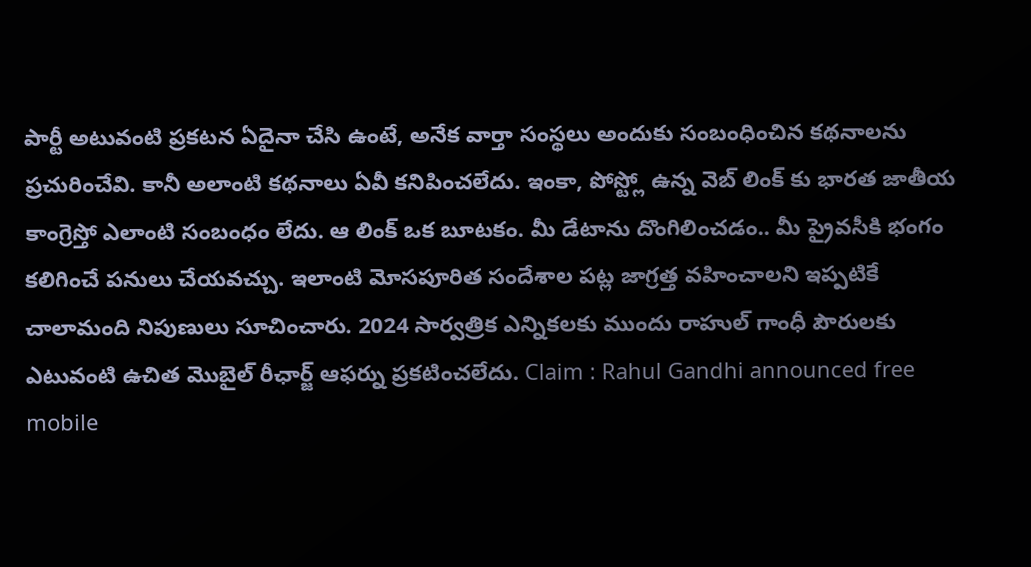పార్టీ అటువంటి ప్రకటన ఏదైనా చేసి ఉంటే, అనేక వార్తా సంస్థలు అందుకు సంబంధించిన కథనాలను ప్రచురించేవి. కానీ అలాంటి కథనాలు ఏవీ కనిపించలేదు. ఇంకా, పోస్ట్లో ఉన్న వెబ్ లింక్ కు భారత జాతీయ కాంగ్రెస్తో ఎలాంటి సంబంధం లేదు. ఆ లింక్ ఒక బూటకం. మీ డేటాను దొంగిలించడం.. మీ ప్రైవసీకి భంగం కలిగించే పనులు చేయవచ్చు. ఇలాంటి మోసపూరిత సందేశాల పట్ల జాగ్రత్త వహించాలని ఇప్పటికే చాలామంది నిపుణులు సూచించారు. 2024 సార్వత్రిక ఎన్నికలకు ముందు రాహుల్ గాంధీ పౌరులకు ఎటువంటి ఉచిత మొబైల్ రీఛార్జ్ ఆఫర్ను ప్రకటించలేదు. Claim : Rahul Gandhi announced free mobile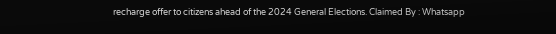recharge offer to citizens ahead of the 2024 General Elections. Claimed By : Whatsapp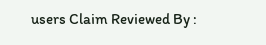users Claim Reviewed By :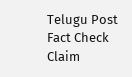Telugu Post Fact Check Claim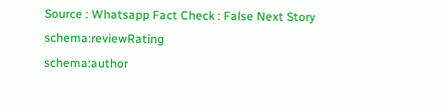Source : Whatsapp Fact Check : False Next Story
schema:reviewRating
schema:author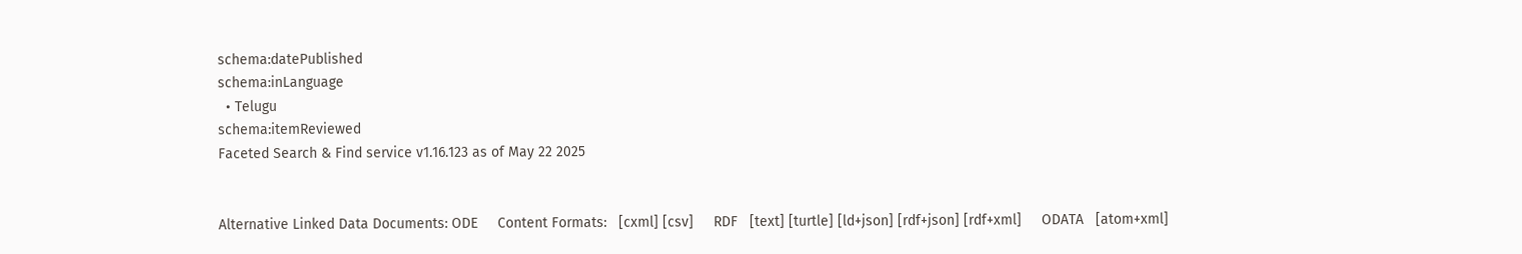schema:datePublished
schema:inLanguage
  • Telugu
schema:itemReviewed
Faceted Search & Find service v1.16.123 as of May 22 2025


Alternative Linked Data Documents: ODE     Content Formats:   [cxml] [csv]     RDF   [text] [turtle] [ld+json] [rdf+json] [rdf+xml]     ODATA   [atom+xml]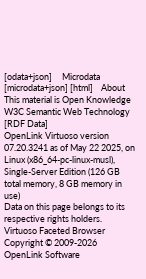[odata+json]     Microdata   [microdata+json] [html]    About
This material is Open Knowledge   W3C Semantic Web Technology [RDF Data]
OpenLink Virtuoso version 07.20.3241 as of May 22 2025, on Linux (x86_64-pc-linux-musl), Single-Server Edition (126 GB total memory, 8 GB memory in use)
Data on this page belongs to its respective rights holders.
Virtuoso Faceted Browser Copyright © 2009-2026 OpenLink Software